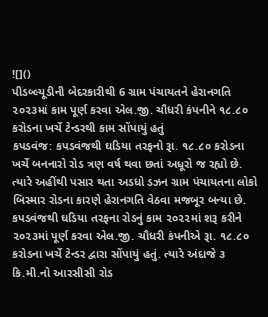![]()
પીડબ્લ્યૂડીની બેદરકારીથી 6 ગ્રામ પંચાયતને હેરાનગતિ
૨૦૨૩માં કામ પૂર્ણ કરવા એલ.જી. ચૌધરી કંપનીને ૧૮.૮૦ કરોડના ખર્ચે ટેન્ડરથી કામ સોંપાયું હતું
કપડવંજ: કપડવંજથી ઘડિયા તરફનો રૂા. ૧૮.૮૦ કરોડના ખર્ચે બનનારો રોડ ત્રણ વર્ષ થવા છતાં અધૂરો જ રહ્યો છે. ત્યારે અહીંથી પસાર થતા અડધો ડઝન ગ્રામ પંચાયતના લોકો બિસ્માર રોડના કારણે હેરાનગતિ વેઠવા મજબૂર બન્યા છે.
કપડવંજથી ઘડિયા તરફના રોડનું કામ ૨૦૨૨માં શરૂ કરીને ૨૦૨૩માં પૂર્ણ કરવા એલ.જી. ચૌધરી કંપનીએ રૂા. ૧૮.૮૦ કરોડના ખર્ચે ટેન્ડર દ્વારા સોંપાયું હતું. ત્યારે અંદાજે ૩ કિ.મી.નો આરસીસી રોડ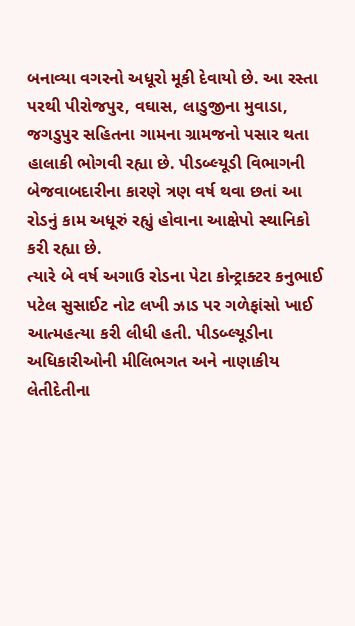બનાવ્યા વગરનો અધૂરો મૂકી દેવાયો છે. આ રસ્તા પરથી પીરોજપુર, વઘાસ, લાડુજીના મુવાડા, જગડુપુર સહિતના ગામના ગ્રામજનો પસાર થતા હાલાકી ભોગવી રહ્યા છે. પીડબ્લ્યૂડી વિભાગની બેજવાબદારીના કારણે ત્રણ વર્ષ થવા છતાં આ રોડનું કામ અધૂરું રહ્યું હોવાના આક્ષેપો સ્થાનિકો કરી રહ્યા છે.
ત્યારે બે વર્ષ અગાઉ રોડના પેટા કોન્ટ્રાક્ટર કનુભાઈ પટેલ સુસાઈટ નોટ લખી ઝાડ પર ગળેફાંસો ખાઈ આત્મહત્યા કરી લીધી હતી. પીડબ્લ્યૂડીના અધિકારીઓની મીલિભગત અને નાણાકીય લેતીદેતીના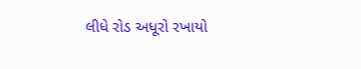લીધે રોડ અધૂરો રખાયો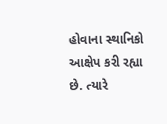હોવાના સ્થાનિકો આક્ષેપ કરી રહ્યા છે. ત્યારે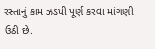રસ્તાનું કામ ઝડપી પૂર્ણ કરવા માંગણી ઉઠી છે.